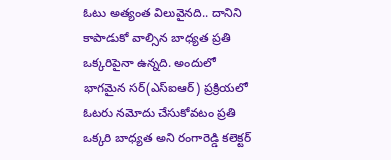ఓటు అత్యంత విలువైనది.. దానిని కాపాడుకో వాల్సిన బాధ్యత ప్రతి ఒక్కరిపైనా ఉన్నది. అందులో భాగమైన సర్(ఎస్ఐఆర్) ప్రక్రియలో ఓటరు నమోదు చేసుకోవటం ప్రతి ఒక్కరి బాధ్యత అని రంగారెడ్డి కలెక్టర్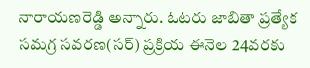నారాయణరెడ్డి అన్నారు. ఓటరు జాబితా ప్రత్యేక సమగ్ర సవరణ(సర్) ప్రక్రియ ఈనెల 24వరకు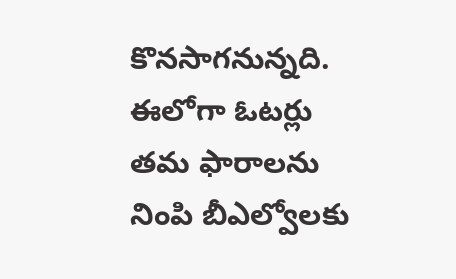కొనసాగనున్నది. ఈలోగా ఓటర్లు తమ ఫారాలను నింపి బీఎల్వోలకు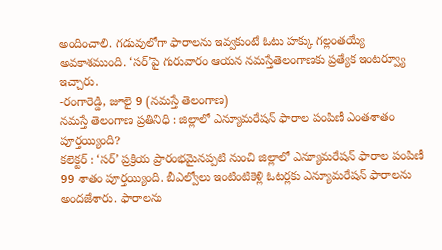అందించాలి. గడువులోగా ఫారాలను ఇవ్వకుంటే ఓటు హక్కు గల్లంతయ్యే అవకాశముంది. ‘సర్’పై గురువారం ఆయన నమస్తేతెలంగాణకు ప్రత్యేక ఇంటర్వ్యూ ఇచ్చారు.
-రంగారెడ్డి, జూలై 9 (నమస్తే తెలంగాణ)
నమస్తే తెలంగాణ ప్రతినిధి : జిల్లాలో ఎన్యూమరేషన్ ఫారాల పంపిణీ ఎంతశాతం పూర్తయ్యింది?
కలెక్టర్ : ‘సర్’ ప్రక్రియ ప్రారంభమైనప్పటి నుంచి జిల్లాలో ఎన్యూమరేషన్ ఫారాల పంపిణీ 99 శాతం పూర్తయ్యింది. బీఎల్వోలు ఇంటింటికెళ్లి ఓటర్లకు ఎన్యూమరేషన్ ఫారాలను అందజేశారు. ఫారాలను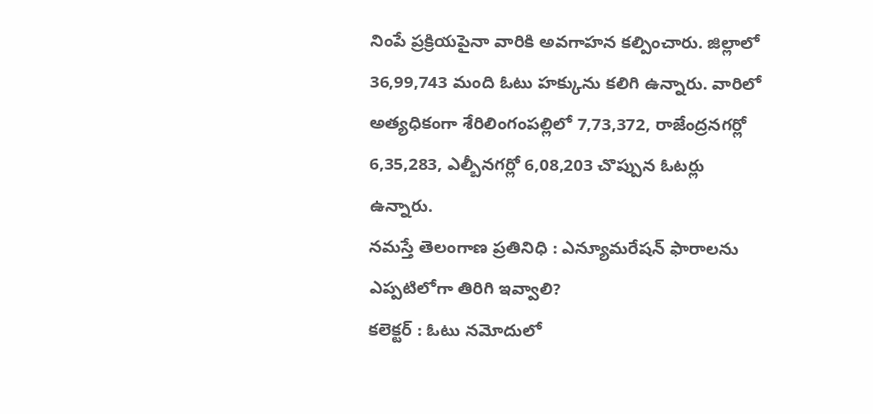నింపే ప్రక్రియపైనా వారికి అవగాహన కల్పించారు. జిల్లాలో 36,99,743 మంది ఓటు హక్కును కలిగి ఉన్నారు. వారిలో అత్యధికంగా శేరిలింగంపల్లిలో 7,73,372, రాజేంద్రనగర్లో 6,35,283, ఎల్బీనగర్లో 6,08,203 చొప్పున ఓటర్లు ఉన్నారు.
నమస్తే తెలంగాణ ప్రతినిధి : ఎన్యూమరేషన్ ఫారాలను ఎప్పటిలోగా తిరిగి ఇవ్వాలి?
కలెక్టర్ : ఓటు నమోదులో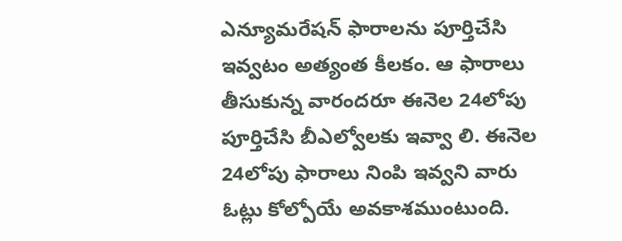ఎన్యూమరేషన్ ఫారాలను పూర్తిచేసి ఇవ్వటం అత్యంత కీలకం. ఆ ఫారాలు తీసుకున్న వారందరూ ఈనెల 24లోపు పూర్తిచేసి బీఎల్వోలకు ఇవ్వా లి. ఈనెల 24లోపు ఫారాలు నింపి ఇవ్వని వారు ఓట్లు కోల్పోయే అవకాశముంటుంది.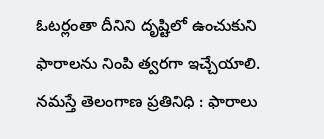ఓటర్లంతా దీనిని దృష్టిలో ఉంచుకుని ఫారాలను నింపి త్వరగా ఇచ్చేయాలి.
నమస్తే తెలంగాణ ప్రతినిధి : ఫారాలు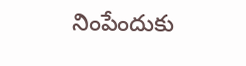నింపేందుకు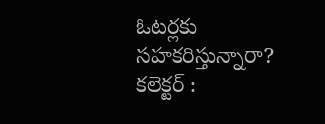ఓటర్లకు సహకరిస్తున్నారా?
కలెక్టర్ :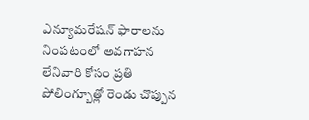ఎన్యూమరేషన్ ఫారాలను నింపటంలో అవగాహన లేనివారి కోసం ప్రతి పోలింగ్బూత్లో రెండు చొప్పున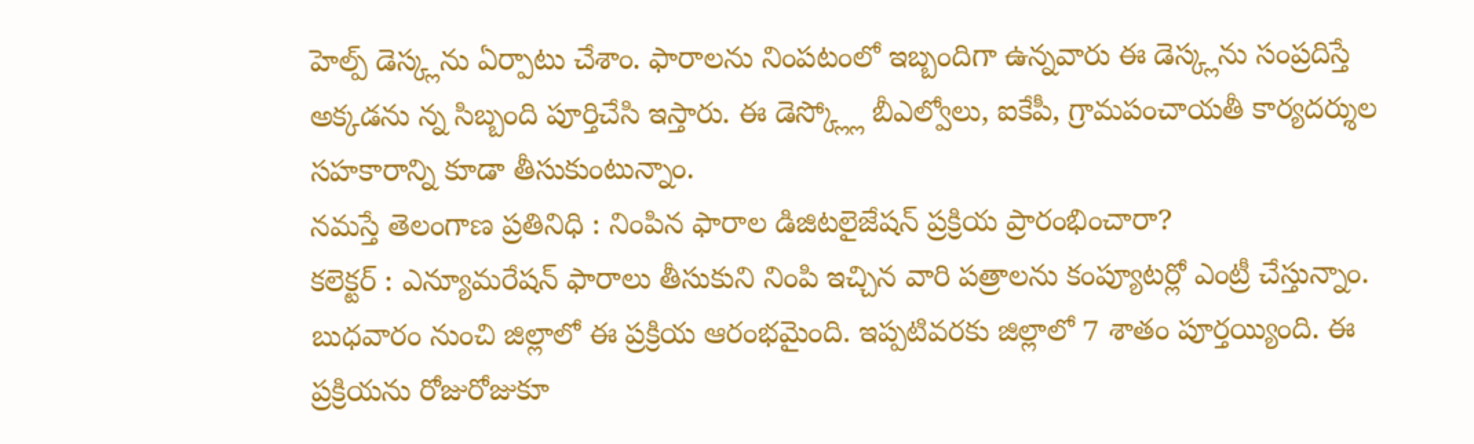హెల్ప్ డెస్క్లను ఏర్పాటు చేశాం. ఫారాలను నింపటంలో ఇబ్బందిగా ఉన్నవారు ఈ డెస్క్లను సంప్రదిస్తే అక్కడను న్న సిబ్బంది పూర్తిచేసి ఇస్తారు. ఈ డెస్క్ల్లో బీఎల్వోలు, ఐకేపీ, గ్రామపంచాయతీ కార్యదర్శుల సహకారాన్ని కూడా తీసుకుంటున్నాం.
నమస్తే తెలంగాణ ప్రతినిధి : నింపిన ఫారాల డిజిటలైజేషన్ ప్రక్రియ ప్రారంభించారా?
కలెక్టర్ : ఎన్యూమరేషన్ ఫారాలు తీసుకుని నింపి ఇచ్చిన వారి పత్రాలను కంప్యూటర్లో ఎంట్రీ చేస్తున్నాం. బుధవారం నుంచి జిల్లాలో ఈ ప్రక్రియ ఆరంభమైంది. ఇప్పటివరకు జిల్లాలో 7 శాతం పూర్తయ్యింది. ఈ ప్రక్రియను రోజురోజుకూ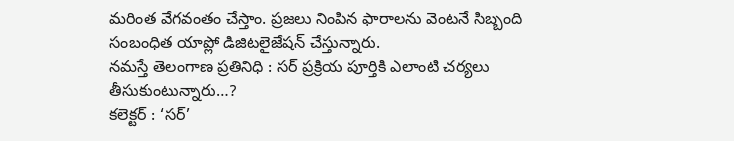మరింత వేగవంతం చేస్తాం. ప్రజలు నింపిన ఫారాలను వెంటనే సిబ్బంది సంబంధిత యాప్లో డిజిటలైజేషన్ చేస్తున్నారు.
నమస్తే తెలంగాణ ప్రతినిధి : సర్ ప్రక్రియ పూర్తికి ఎలాంటి చర్యలు తీసుకుంటున్నారు…?
కలెక్టర్ : ‘సర్’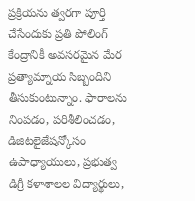ప్రక్రియను త్వరగా పూర్తి చేసేందుకు ప్రతి పోలింగ్ కేంద్రానికీ అవసరమైన మేర ప్రత్యామ్నాయ సిబ్బందిని తీసుకుంటున్నాం. ఫారాలను నింపడం, పరిశీలించడం, డిజిటలైజేషన్కోసం ఉపాధ్యాయులు, ప్రభుత్వ డిగ్రీ కళాశాలల విద్యార్థులు,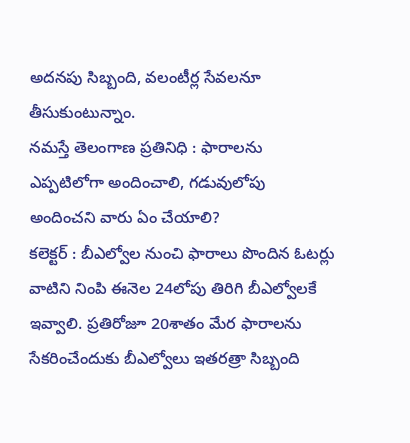అదనపు సిబ్బంది, వలంటీర్ల సేవలనూ తీసుకుంటున్నాం.
నమస్తే తెలంగాణ ప్రతినిధి : ఫారాలను ఎప్పటిలోగా అందించాలి, గడువులోపు అందించని వారు ఏం చేయాలి?
కలెక్టర్ : బీఎల్వోల నుంచి ఫారాలు పొందిన ఓటర్లు వాటిని నింపి ఈనెల 24లోపు తిరిగి బీఎల్వోలకే ఇవ్వాలి. ప్రతిరోజూ 20శాతం మేర ఫారాలను సేకరించేందుకు బీఎల్వోలు ఇతరత్రా సిబ్బంది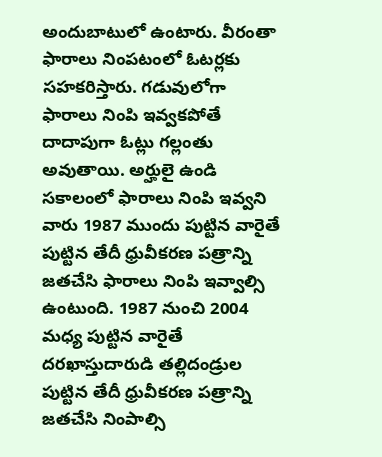అందుబాటులో ఉంటారు. వీరంతా ఫారాలు నింపటంలో ఓటర్లకు సహకరిస్తారు. గడువులోగా ఫారాలు నింపి ఇవ్వకపోతే దాదాపుగా ఓట్లు గల్లంతు అవుతాయి. అర్హులై ఉండి సకాలంలో ఫారాలు నింపి ఇవ్వని వారు 1987 ముందు పుట్టిన వారైతే పుట్టిన తేదీ ధ్రువీకరణ పత్రాన్ని జతచేసి ఫారాలు నింపి ఇవ్వాల్సి ఉంటుంది. 1987 నుంచి 2004 మధ్య పుట్టిన వారైతే దరఖాస్తుదారుడి తల్లిదండ్రుల పుట్టిన తేదీ ధ్రువీకరణ పత్రాన్ని జతచేసి నింపాల్సి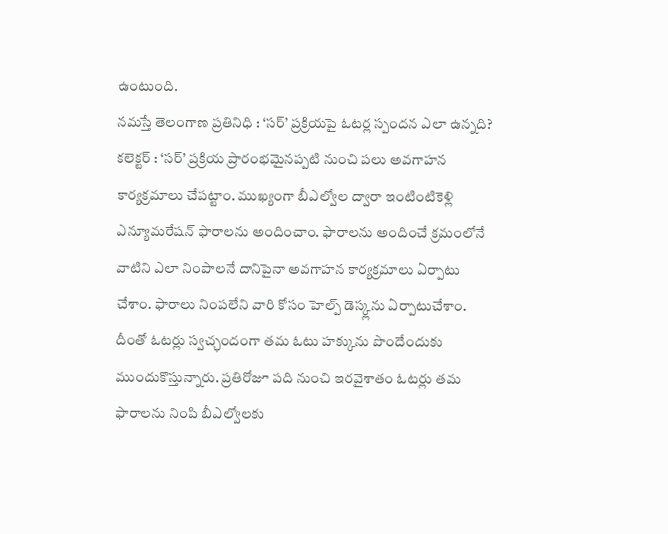ఉంటుంది.
నమస్తే తెలంగాణ ప్రతినిధి : ‘సర్’ ప్రక్రియపై ఓటర్ల స్పందన ఎలా ఉన్నది?
కలెక్టర్ : ‘సర్’ ప్రక్రియ ప్రారంభమైనప్పటి నుంచి పలు అవగాహన కార్యక్రమాలు చేపట్టాం. ముఖ్యంగా బీఎల్వోల ద్వారా ఇంటింటికెళ్లి ఎన్యూమరేషన్ ఫారాలను అందించాం. ఫారాలను అందించే క్రమంలోనే వాటిని ఎలా నింపాలనే దానిపైనా అవగాహన కార్యక్రమాలు ఏర్పాటు చేశాం. ఫారాలు నింపలేని వారి కోసం హెల్ప్ డెస్క్లను ఏర్పాటుచేశాం. దీంతో ఓటర్లు స్వచ్ఛందంగా తమ ఓటు హక్కును పొందేందుకు ముందుకొస్తున్నారు. ప్రతిరోజూ పది నుంచి ఇరవైశాతం ఓటర్లు తమ ఫారాలను నింపి బీఎల్వోలకు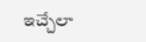ఇచ్చేలా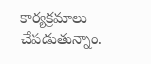కార్యక్రమాలు చేపడుతున్నాం.